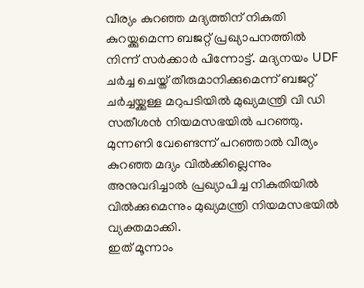വീര്യം കുറഞ്ഞ മദ്യത്തിന് നികുതി കുറയ്ക്കുമെന്ന ബജറ്റ് പ്രഖ്യാപനത്തിൽ നിന്ന് സർക്കാർ പിന്നോട്ട്. മദ്യനയം UDF ചർച്ച ചെയ്ത് തീരുമാനിക്കുമെന്ന് ബജറ്റ് ചർച്ചയ്ക്കുള്ള മറുപടിയിൽ മുഖ്യമന്ത്രി വി ഡി സതീശൻ നിയമസഭയിൽ പറഞ്ഞു. മുന്നണി വേണ്ടെന്ന് പറഞ്ഞാൽ വീര്യം കുറഞ്ഞ മദ്യം വിൽക്കില്ലെന്നും അനുവദിച്ചാൽ പ്രഖ്യാപിച്ച നികുതിയിൽ വിൽക്കുമെന്നും മുഖ്യമന്ത്രി നിയമസഭയിൽ വ്യക്തമാക്കി.
ഇത് മൂന്നാം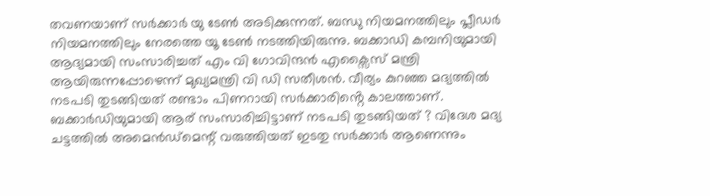തവണയാണ് സർക്കാർ യു ടേൺ അടിക്കുന്നത്. ബന്ധു നിയമനത്തിലും പ്ലീഡർ നിയമനത്തിലും നേരത്തെ യൂ ടേൺ നടത്തിയിരുന്നു. ബക്കാഡി കമ്പനിയുമായി ആദ്യമായി സംസാരിച്ചത് എം വി ഗോവിന്ദൻ എക്സൈസ് മന്ത്രി ആയിരുന്നപ്പോഴെന്ന് മുഖ്യമന്ത്രി വി ഡി സതീശൻ. വീര്യം കുറഞ്ഞ മദ്യത്തിൽ നടപടി തുടങ്ങിയത് രണ്ടാം പിണറായി സർക്കാരിൻ്റെ കാലത്താണ്. ബക്കാർഡിയുമായി ആര് സംസാരിച്ചിട്ടാണ് നടപടി തുടങ്ങിയത് ? വിദേശ മദ്യ ചട്ടത്തിൽ അമെൻഡ്മെന്റ് വരുത്തിയത് ഇടതു സർക്കാർ ആണെന്നും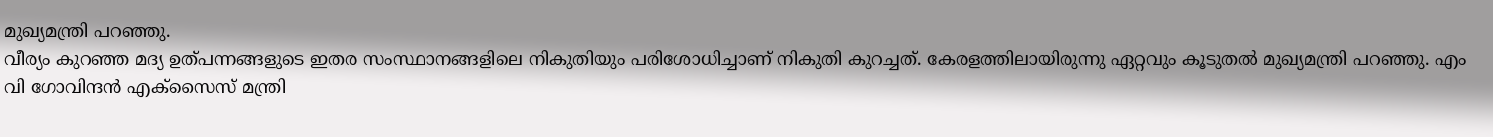മുഖ്യമന്ത്രി പറഞ്ഞു.
വീര്യം കുറഞ്ഞ മദ്യ ഉത്പന്നങ്ങളുടെ ഇതര സംസ്ഥാനങ്ങളിലെ നികുതിയും പരിശോധിച്ചാണ് നികുതി കുറച്ചത്. കേരളത്തിലായിരുന്നു ഏറ്റവും കൂടുതൽ മുഖ്യമന്ത്രി പറഞ്ഞു. എം വി ഗോവിന്ദൻ എക്സൈസ് മന്ത്രി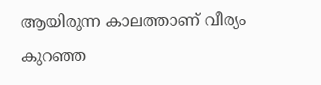ആയിരുന്ന കാലത്താണ് വീര്യം കുറഞ്ഞ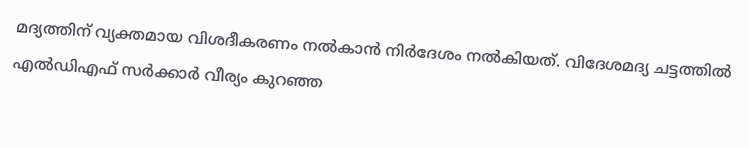മദ്യത്തിന് വ്യക്തമായ വിശദീകരണം നൽകാൻ നിർദേശം നൽകിയത്. വിദേശമദ്യ ചട്ടത്തിൽ എൽഡിഎഫ് സർക്കാർ വീര്യം കുറഞ്ഞ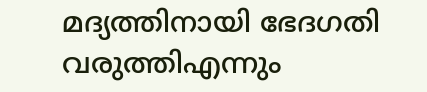മദ്യത്തിനായി ഭേദഗതി വരുത്തിഎന്നും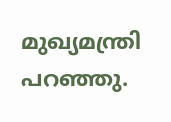മുഖ്യമന്ത്രി പറഞ്ഞു.